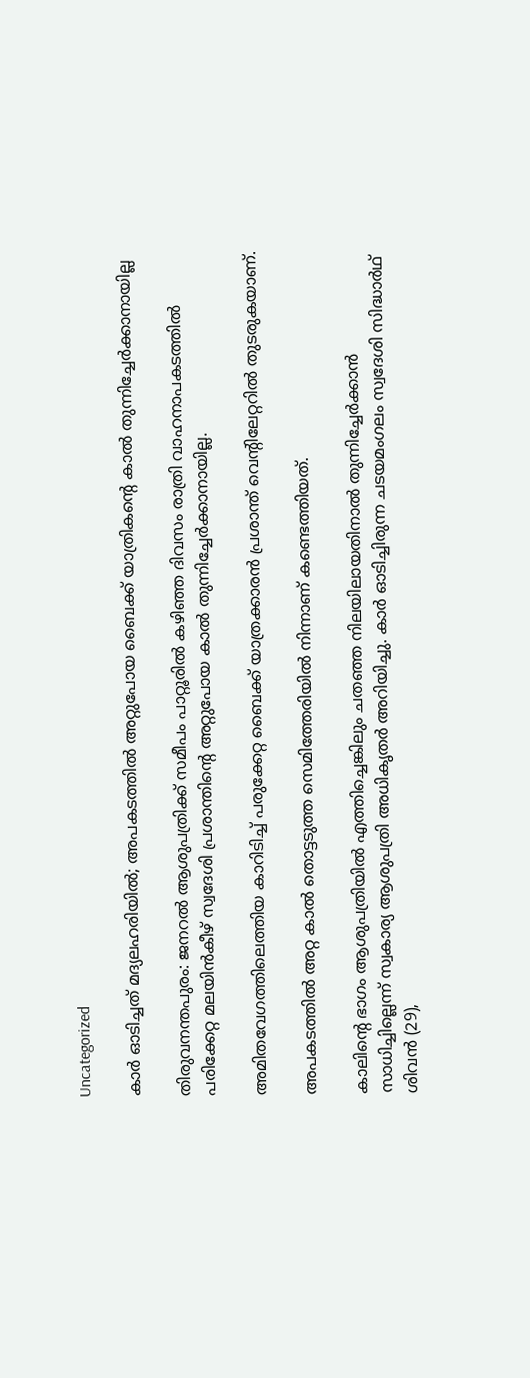Uncategorized

കാർ ഓടിച്ചത് മദ്യലഹരിയിൽ; അപകടത്തിൽ അറ്റുപോയ ബൈക്ക് യാത്രികന്റെ കാൽ തുന്നിച്ചേർക്കാനായില്ല

തിരുവനന്തപുരം: ജനറൽ ആശുപത്രിക്ക് സമീപം പാറ്റൂരിൽ കഴിഞ്ഞ ദിവസം രാത്രി വാഹനാപകടത്തിൽ പരിക്കേറ്റ മലയിൻകീഴ് സ്വദേശി പ്രശാന്തിൻ്റെ അറ്റുപോയ കാൽ തുന്നിച്ചേർക്കാനായില്ല.

അമിതവേഗത്തിലെത്തിയ കാറിടിച്ച് പരുക്കേറ്റ ബൈക്ക് യാത്രക്കാരൻ പ്രശാന്ത് വെന്റിലേറ്ററിൽ തുടരുകയാണ്.

അപകടത്തിൽ അറ്റ കാൽ തൊട്ടടുത്ത സെമിത്തേരിയിൽ നിന്നാണ് കണ്ടെത്തിയത്.

കാലിന്റെ ഭാഗം ആശുപത്രിയിൽ എത്തിച്ചെങ്കിലും ചതഞ്ഞ നിലയിലായതിനാൽ തുന്നിച്ചേർക്കാൻ സാധിച്ചില്ലെന്ന് സ്വകാര്യ ആശുപത്രി അധികൃതർ അറിയിച്ചു. കാർ ഓടിച്ചിരുന്ന ചടയമംഗലം സ്വദേശി സിദ്ധാർഥ് ശിവൻ (29),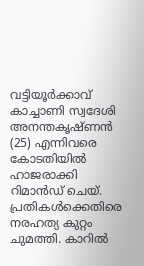വട്ടിയൂർക്കാവ് കാച്ചാണി സ്വദേശി അനന്തകൃഷ്ണൻ (25) എന്നിവരെ കോടതിയിൽ ഹാജരാക്കി റിമാൻഡ് ചെയ്‌. പ്രതികൾക്കെതിരെ നരഹത്യ കുറ്റം ചുമത്തി. കാറിൽ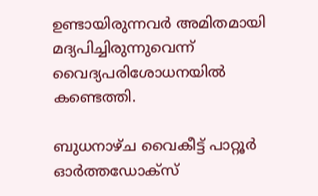ഉണ്ടായിരുന്നവർ അമിതമായി മദ്യപിച്ചിരുന്നുവെന്ന് വൈദ്യപരിശോധനയിൽ കണ്ടെത്തി.

ബുധനാഴ്ച വൈകീട്ട് പാറ്റൂർ ഓർത്തഡോക്‌സ്‌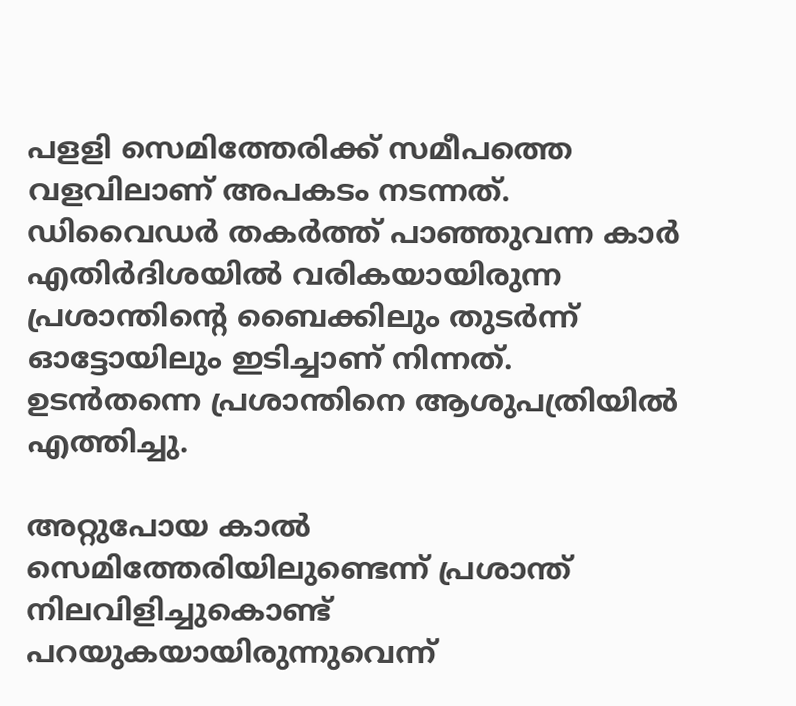പളളി സെമിത്തേരിക്ക് സമീപത്തെ വളവിലാണ് അപകടം നടന്നത്. ഡിവൈഡർ തകർത്ത് പാഞ്ഞുവന്ന കാർ എതിർദിശയിൽ വരികയായിരുന്ന പ്രശാന്തിന്റെ ബൈക്കിലും തുടർന്ന് ഓട്ടോയിലും ഇടിച്ചാണ് നിന്നത്. ഉടൻതന്നെ പ്രശാന്തിനെ ആശുപത്രിയിൽ എത്തിച്ചു.

അറ്റുപോയ കാൽ സെമിത്തേരിയിലുണ്ടെന്ന് പ്രശാന്ത് നിലവിളിച്ചുകൊണ്ട് പറയുകയായിരുന്നുവെന്ന്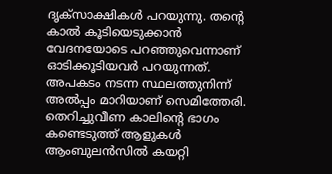ദൃക്‌സാക്ഷികൾ പറയുന്നു. തൻ്റെ കാൽ കൂടിയെടുക്കാൻ വേദനയോടെ പറഞ്ഞുവെന്നാണ് ഓടിക്കൂടിയവർ പറയുന്നത്. അപകടം നടന്ന സ്ഥലത്തുനിന്ന് അൽപ്പം മാറിയാണ് സെമിത്തേരി. തെറിച്ചുവീണ കാലിന്റെ ഭാഗം കണ്ടെടുത്ത് ആളുകൾ ആംബുലൻസിൽ കയറ്റി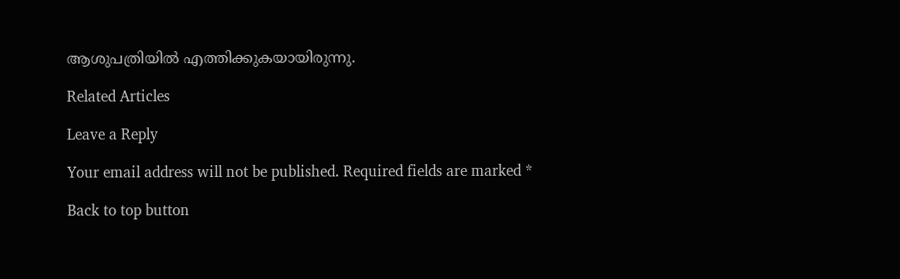ആശുപത്രിയിൽ എത്തിക്കുകയായിരുന്നു.

Related Articles

Leave a Reply

Your email address will not be published. Required fields are marked *

Back to top button